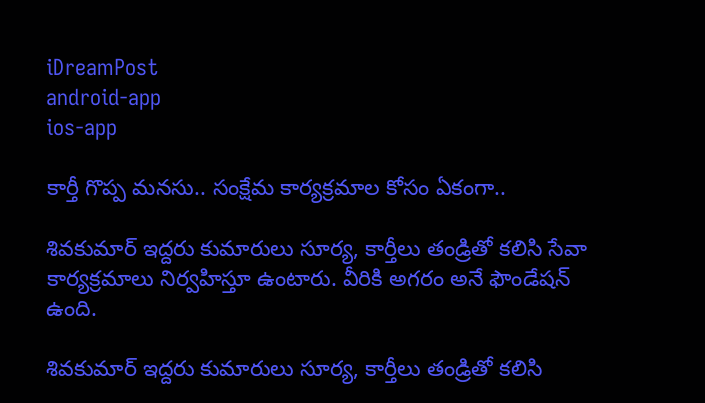iDreamPost
android-app
ios-app

కార్తీ గొప్ప మనసు.. సంక్షేమ కార్యక్రమాల కోసం ఏకంగా..

శివకుమార్‌ ఇద్దరు కుమారులు సూర్య, కార్తీలు తండ్రితో కలిసి సేవా కార్యక్రమాలు నిర్వహిస్తూ ఉంటారు. వీరికి అగరం అనే ఫౌండేషన్‌ ఉంది.

శివకుమార్‌ ఇద్దరు కుమారులు సూర్య, కార్తీలు తండ్రితో కలిసి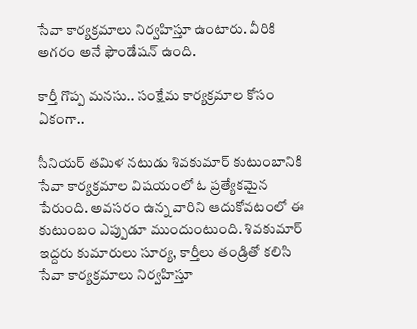సేవా కార్యక్రమాలు నిర్వహిస్తూ ఉంటారు. వీరికి అగరం అనే ఫౌండేషన్‌ ఉంది.

కార్తీ గొప్ప మనసు.. సంక్షేమ కార్యక్రమాల కోసం ఏకంగా..

సీనియర్‌ తమిళ నటుడు శివకుమార్‌ కుటుంబానికి సేవా కార్యక్రమాల విషయంలో ఓ ప్రత్యేకమైన పేరుంది. అవసరం ఉన్న వారిని ఆదుకోవటంలో ఈ కుటుంబం ఎప్పుడూ ముందుంటుంది. శివకుమార్‌ ఇద్దరు కుమారులు సూర్య, కార్తీలు తండ్రితో కలిసి సేవా కార్యక్రమాలు నిర్వహిస్తూ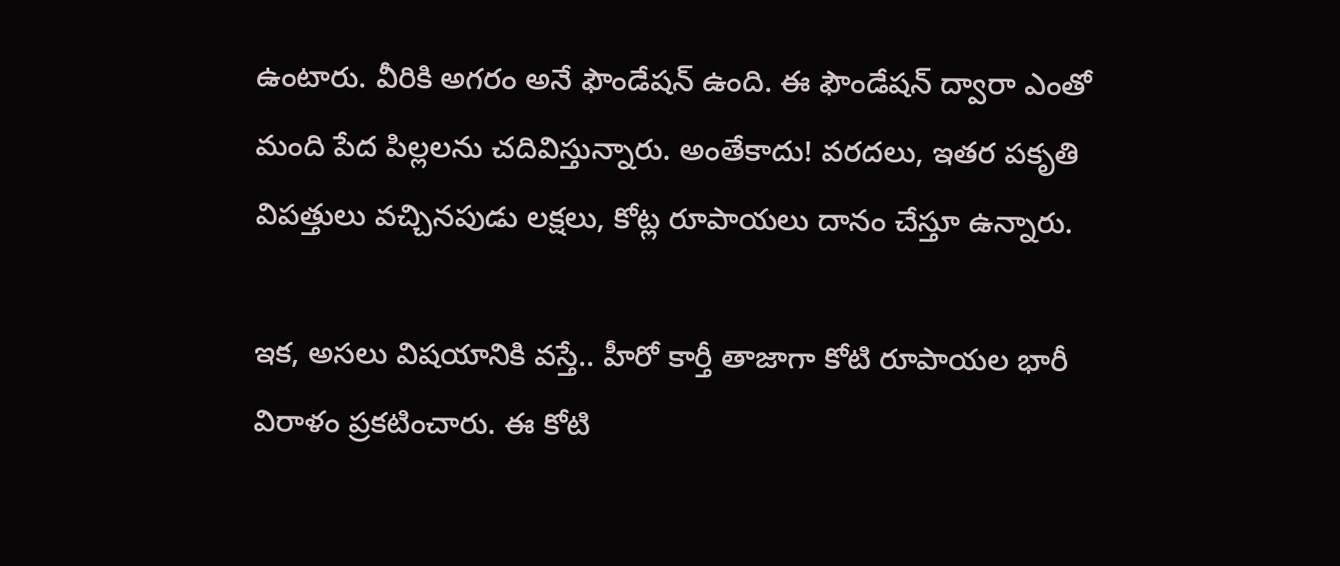ఉంటారు. వీరికి అగరం అనే ఫౌండేషన్‌ ఉంది. ఈ ఫౌండేషన్‌ ద్వారా ఎంతో మంది పేద పిల్లలను చదివిస్తున్నారు. అంతేకాదు! వరదలు, ఇతర పకృతి విపత్తులు వచ్చినపుడు లక్షలు, కోట్ల రూపాయలు దానం చేస్తూ ఉన్నారు.

ఇక, అసలు విషయానికి వస్తే.. హీరో కార్తీ తాజాగా కోటి రూపాయల భారీ విరాళం ప్రకటించారు. ఈ కోటి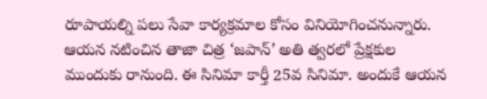రూపాయల్ని పలు సేవా కార్యక్రమాల కోసం వినియోగించనున్నారు. ఆయన నటించిన తాజా చిత్ర ‘జపాన్‌’ అతి త్వరలో ప్రేక్షకుల ముందుకు రానుంది. ఈ సినిమా కార్తీ 25వ సినిమా. అందుకే ఆయన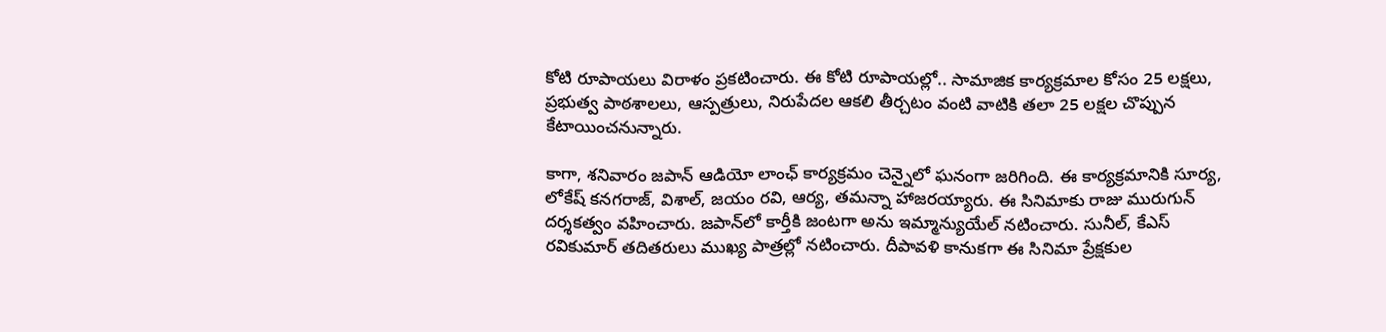కోటి రూపాయలు విరాళం ప్రకటించారు. ఈ కోటి రూపాయల్లో.. సామాజిక కార్యక్రమాల కోసం 25 లక్షలు, ప్రభుత్వ పాఠశాలలు, ఆస్పత్రులు, నిరుపేదల ఆకలి తీర్చటం వంటి వాటికి తలా 25 లక్షల చొప్పున కేటాయించనున్నారు.

కాగా, శనివారం జపాన్‌ ఆడియో లాంఛ్‌ కార్యక్రమం చెన్నైలో ఘనంగా జరిగింది. ఈ కార్యక్రమానికి సూర్య, లోకేష్‌ కనగరాజ్‌, విశాల్‌, జయం రవి, ఆర్య, తమన్నా హాజరయ్యారు. ఈ సినిమాకు రాజు మురుగున్‌ దర్శకత్వం వహించారు. జపాన్‌లో కార్తీకి జంటగా అను ఇమ్మాన్యుయేల్‌ నటించారు. సునీల్‌, కేఎస్‌ రవికుమార్‌ తదితరులు ముఖ్య పాత్రల్లో నటించారు. దీపావళి కానుకగా ఈ సినిమా ప్రేక్షకుల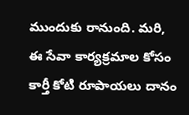ముందుకు రానుంది. మరి, ఈ సేవా కార్యక్రమాల కోసం కార్తీ కోటి రూపాయలు దానం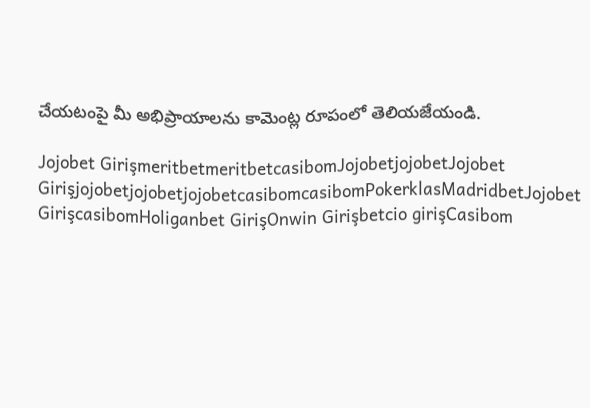చేయటంపై మీ అభిప్రాయాలను కామెంట్ల రూపంలో తెలియజేయండి.

Jojobet GirişmeritbetmeritbetcasibomJojobetjojobetJojobet GirişjojobetjojobetjojobetcasibomcasibomPokerklasMadridbetJojobet GirişcasibomHoliganbet GirişOnwin Girişbetcio girişCasibom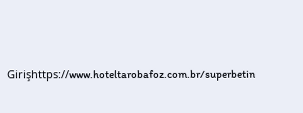Girişhttps://www.hoteltarobafoz.com.br/superbetin